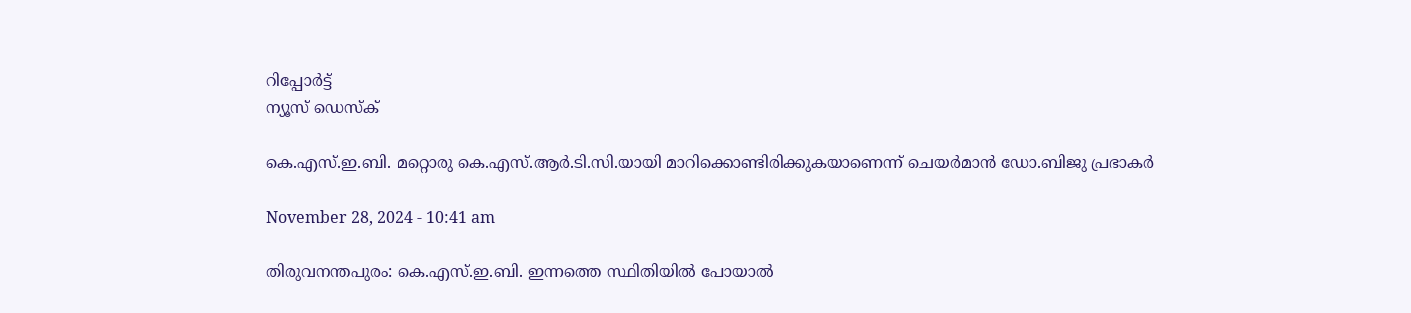റിപ്പോര്‍ട്ട്
ന്യൂസ് ഡെസ്ക്

കെ.എസ്.ഇ.ബി. മറ്റൊരു കെ.എസ്.ആർ.ടി.സി.യായി മാറിക്കൊണ്ടിരിക്കുകയാണെന്ന് ചെയർമാൻ ഡോ.ബിജു പ്രഭാകർ

November 28, 2024 - 10:41 am

തിരുവനന്തപുരം: കെ.എസ്.ഇ.ബി. ഇന്നത്തെ സ്ഥിതിയിൽ പോയാൽ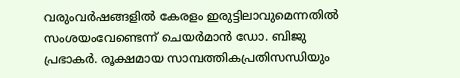വരുംവർഷങ്ങളില്‍ കേരളം ഇരുട്ടിലാവുമെന്നതില്‍ സംശയംവേണ്ടെന്ന് ചെയർമാൻ ഡോ. ബിജു പ്രഭാകർ. രൂക്ഷമായ സാമ്പത്തികപ്രതിസന്ധിയും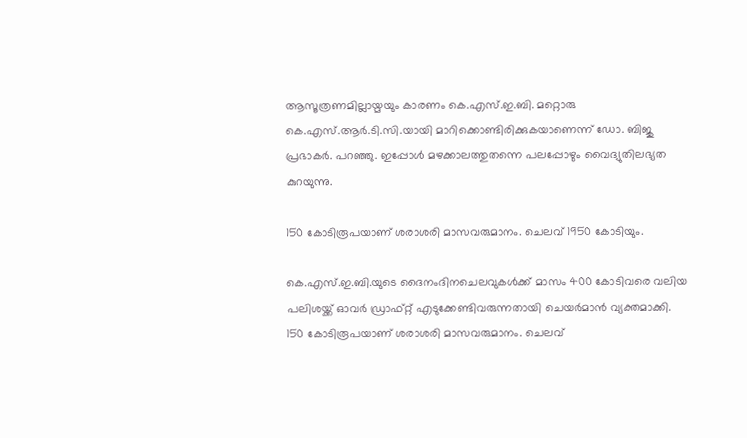ആസൂത്രണമില്ലായ്മയും കാരണം കെ.എസ്.ഇ.ബി. മറ്റൊരു കെ.എസ്.ആർ.ടി.സി.യായി മാറിക്കൊണ്ടിരിക്കുകയാണെന്ന് ഡോ. ബിജു പ്രഭാകർ. പറഞ്ഞു. ഇപ്പോള്‍ മഴക്കാലത്തുതന്നെ പലപ്പോഴും വൈദ്യുതിലഭ്യത കുറയുന്നു.

150 കോടിരൂപയാണ് ശരാശരി മാസവരുമാനം. ചെലവ് 1950 കോടിയും.

കെ.എസ്.ഇ.ബി.യുടെ ദൈനംദിനചെലവുകള്‍ക്ക് മാസം 400 കോടിവരെ വലിയ പലിശയ്ക്ക് ഓവർ ഡ്രാഫ്റ്റ് എടുക്കേണ്ടിവരുന്നതായി ചെയർമാൻ വ്യക്തമാക്കി. 150 കോടിരൂപയാണ് ശരാശരി മാസവരുമാനം. ചെലവ്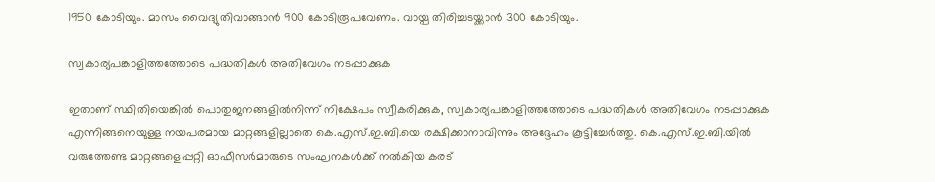1950 കോടിയും. മാസം വൈദ്യുതിവാങ്ങാൻ 900 കോടിരൂപവേണം. വായ്പ തിരിച്ചടയ്ക്കാൻ 300 കോടിയും.

സ്വകാര്യപങ്കാളിത്തത്തോടെ പദ്ധതികള്‍ അതിവേഗം നടപ്പാക്കുക

ഇതാണ് സ്ഥിതിയെങ്കില്‍ പൊതുജനങ്ങളില്‍നിന്ന് നിക്ഷേപം സ്വീകരിക്കുക, സ്വകാര്യപങ്കാളിത്തത്തോടെ പദ്ധതികള്‍ അതിവേഗം നടപ്പാക്കുക എന്നിങ്ങനെയുള്ള നയപരമായ മാറ്റങ്ങളില്ലാതെ കെ.എസ്.ഇ.ബി.യെ രക്ഷിക്കാനാവിന്നും അദ്ദേഹം കൂട്ടിച്ചേർത്തു. കെ.എസ്.ഇ.ബി.യില്‍ വരുത്തേണ്ട മാറ്റങ്ങളെപ്പറ്റി ഓഫീസർമാരുടെ സംഘനകള്‍ക്ക് നല്‍കിയ കരട്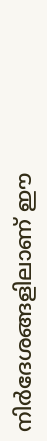നിർദേശങ്ങളിലാണ് ഈ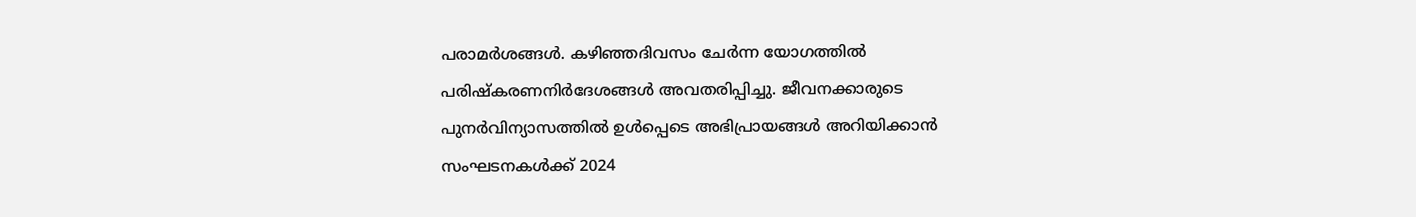പരാമർശങ്ങള്‍. കഴിഞ്ഞദിവസം ചേർന്ന യോഗത്തില്‍ പരിഷ്കരണനിർദേശങ്ങള്‍ അവതരിപ്പിച്ചു. ജീവനക്കാരുടെ പുനർവിന്യാസത്തില്‍ ഉള്‍പ്പെടെ അഭിപ്രായങ്ങള്‍ അറിയിക്കാൻ സംഘടനകള്‍ക്ക് 2024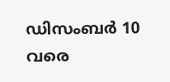ഡിസംബർ 10 വരെ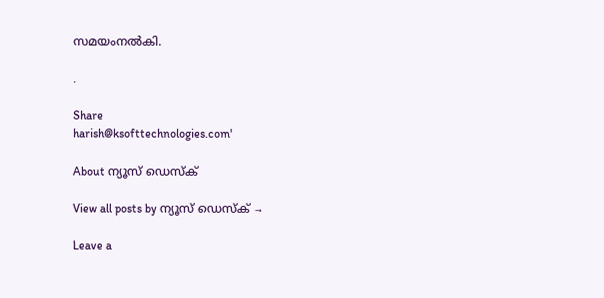സമയംനല്‍കി.

.

Share
harish@ksofttechnologies.com'

About ന്യൂസ് ഡെസ്ക്

View all posts by ന്യൂസ് ഡെസ്ക് →

Leave a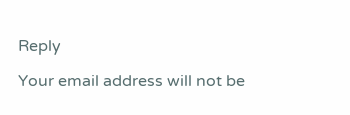Reply

Your email address will not be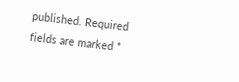published. Required fields are marked *